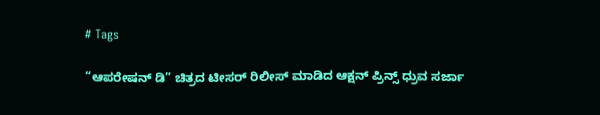# Tags

“ಆಪರೇಷನ್ ಡಿ” ಚಿತ್ರದ ಟೀಸರ್‌ ರಿಲೀಸ್‌ ಮಾಡಿದ ಆಕ್ಷನ್ ಪ್ರಿನ್ಸ್ ಧ್ರುವ ಸರ್ಜಾ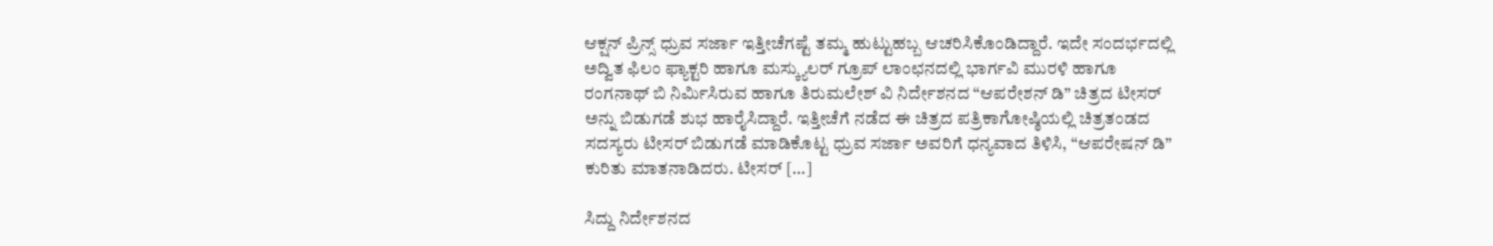ಆಕ್ಷನ್ ಪ್ರಿನ್ಸ್ ಧ್ರುವ ಸರ್ಜಾ ಇತ್ತೀಚೆಗಷ್ಟೆ ತಮ್ಮ ಹುಟ್ಟುಹಬ್ಬ ಆಚರಿಸಿಕೊಂಡಿದ್ದಾರೆ. ಇದೇ ಸಂದರ್ಭದಲ್ಲಿ ಅದ್ವಿತ ಫಿಲಂ ಫ್ಯಾಕ್ಟರಿ ಹಾಗೂ ಮಸ್ಕ್ಯುಲರ್ ಗ್ರೂಪ್ ಲಾಂಛನದಲ್ಲಿ ಭಾರ್ಗವಿ ಮುರಳಿ ಹಾಗೂ ರಂಗನಾಥ್ ಬಿ ನಿರ್ಮಿಸಿರುವ ಹಾಗೂ ತಿರುಮಲೇಶ್ ವಿ ನಿರ್ದೇಶನದ “ಆಪರೇಶನ್ ಡಿ” ಚಿತ್ರದ ಟೀಸರ್ ಅನ್ನು ಬಿಡುಗಡೆ ಶುಭ ಹಾರೈಸಿದ್ದಾರೆ. ಇತ್ತೀಚೆಗೆ ನಡೆದ ಈ ಚಿತ್ರದ ಪತ್ರಿಕಾಗೋಷ್ಠಿಯಲ್ಲಿ ಚಿತ್ರತಂಡದ ಸದಸ್ಯರು ಟೀಸರ್ ಬಿಡುಗಡೆ ಮಾಡಿಕೊಟ್ಟ ಧ್ರುವ ಸರ್ಜಾ ಅವರಿಗೆ ಧನ್ಯವಾದ ತಿಳಿಸಿ, “ಆಪರೇಷನ್ ಡಿ” ಕುರಿತು ಮಾತನಾಡಿದರು. ಟೀಸರ್ […]

ಸಿದ್ದು ನಿರ್ದೇಶನದ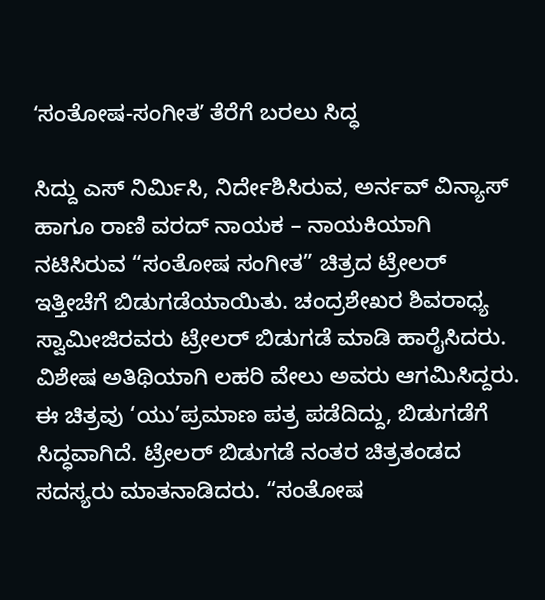ʻಸಂತೋಷ-ಸಂಗೀತʼ ತೆರೆಗೆ ಬರಲು ಸಿದ್ಧ

ಸಿದ್ದು ಎಸ್ ನಿರ್ಮಿಸಿ, ನಿರ್ದೇಶಿಸಿರುವ, ಅರ್ನವ್ ವಿನ್ಯಾಸ್ ಹಾಗೂ ರಾಣಿ ವರದ್ ನಾಯಕ – ನಾಯಕಿಯಾಗಿ ನಟಿಸಿರುವ “ಸಂತೋಷ ಸಂಗೀತ” ಚಿತ್ರದ ಟ್ರೇಲರ್ ಇತ್ತೀಚೆಗೆ ಬಿಡುಗಡೆಯಾಯಿತು. ಚಂದ್ರಶೇಖರ ಶಿವರಾಧ್ಯ ಸ್ವಾಮೀಜಿರವರು ಟ್ರೇಲರ್ ಬಿಡುಗಡೆ ಮಾಡಿ ಹಾರೈಸಿದರು. ವಿಶೇಷ ಅತಿಥಿಯಾಗಿ ಲಹರಿ ವೇಲು ಅವರು ಆಗಮಿಸಿದ್ದರು. ಈ ಚಿತ್ರವು ‘ಯು’ಪ್ರಮಾಣ ಪತ್ರ ಪಡೆದಿದ್ದು, ಬಿಡುಗಡೆಗೆ ಸಿದ್ಧವಾಗಿದೆ. ಟ್ರೇಲರ್ ಬಿಡುಗಡೆ ನಂತರ ಚಿತ್ರತಂಡದ ಸದಸ್ಯರು ಮಾತನಾಡಿದರು. “ಸಂತೋಷ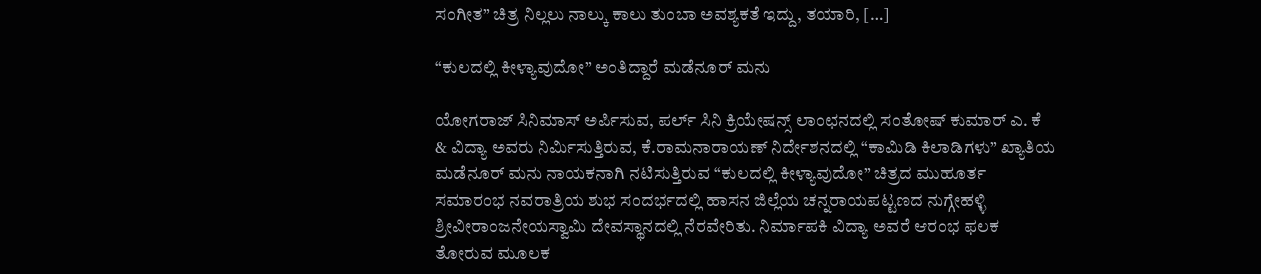ಸಂಗೀತ” ಚಿತ್ರ ನಿಲ್ಲಲು ನಾಲ್ಕು ಕಾಲು ತುಂಬಾ ಅವಶ್ಯಕತೆ ಇದ್ದು, ತಯಾರಿ, […]

“ಕುಲದಲ್ಲಿ ಕೀಳ್ಯಾವುದೋ” ಅಂತಿದ್ದಾರೆ ಮಡೆನೂರ್ ಮನು

ಯೋಗರಾಜ್ ಸಿನಿಮಾಸ್ ಅರ್ಪಿಸುವ, ಪರ್ಲ್ ಸಿನಿ ಕ್ರಿಯೇಷನ್ಸ್ ಲಾಂಛನದಲ್ಲಿ ಸಂತೋಷ್ ಕುಮಾರ್ ಎ. ಕೆ & ವಿದ್ಯಾ ಅವರು ನಿರ್ಮಿಸುತ್ತಿರುವ, ಕೆ.ರಾಮನಾರಾಯಣ್ ನಿರ್ದೇಶನದಲ್ಲಿ “ಕಾಮಿಡಿ ಕಿಲಾಡಿಗಳು” ಖ್ಯಾತಿಯ ಮಡೆನೂರ್ ಮನು ನಾಯಕನಾಗಿ ನಟಿಸುತ್ತಿರುವ “ಕುಲದಲ್ಲಿ ಕೀಳ್ಯಾವುದೋ” ಚಿತ್ರದ ಮುಹೂರ್ತ ಸಮಾರಂಭ ನವರಾತ್ರಿಯ ಶುಭ ಸಂದರ್ಭದಲ್ಲಿ ಹಾಸನ ಜಿಲ್ಲೆಯ ಚನ್ನರಾಯಪಟ್ಟಣದ ನುಗ್ಗೇಹಳ್ಳಿ ಶ್ರೀವೀರಾಂಜನೇಯಸ್ವಾಮಿ ದೇವಸ್ಥಾನದಲ್ಲಿ ನೆರವೇರಿತು. ನಿರ್ಮಾಪಕಿ ವಿದ್ಯಾ ಅವರೆ ಆರಂಭ ಫಲಕ ತೋರುವ ಮೂಲಕ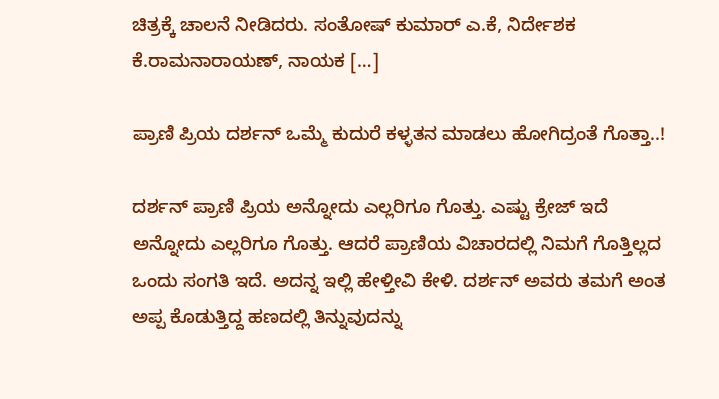ಚಿತ್ರಕ್ಕೆ ಚಾಲನೆ ನೀಡಿದರು. ಸಂತೋಷ್ ಕುಮಾರ್ ಎ.ಕೆ, ನಿರ್ದೇಶಕ ಕೆ.ರಾಮನಾರಾಯಣ್, ನಾಯಕ […]

ಪ್ರಾಣಿ ಪ್ರಿಯ ದರ್ಶನ್‌ ಒಮ್ಮೆ ಕುದುರೆ ಕಳ್ಳತನ ಮಾಡಲು ಹೋಗಿದ್ರಂತೆ ಗೊತ್ತಾ..!

ದರ್ಶನ್‌ ಪ್ರಾಣಿ ಪ್ರಿಯ ಅನ್ನೋದು ಎಲ್ಲರಿಗೂ ಗೊತ್ತು. ಎಷ್ಟು ಕ್ರೇಜ್‌ ಇದೆ ಅನ್ನೋದು ಎಲ್ಲರಿಗೂ ಗೊತ್ತು. ಆದರೆ ಪ್ರಾಣಿಯ ವಿಚಾರದಲ್ಲಿ ನಿಮಗೆ ಗೊತ್ತಿಲ್ಲದ ಒಂದು ಸಂಗತಿ ಇದೆ. ಅದನ್ನ ಇಲ್ಲಿ ಹೇಳ್ತೀವಿ ಕೇಳಿ. ದರ್ಶನ್‌ ಅವರು ತಮಗೆ ಅಂತ ಅಪ್ಪ ಕೊಡುತ್ತಿದ್ದ ಹಣದಲ್ಲಿ ತಿನ್ನುವುದನ್ನು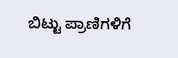ಬಿಟ್ಟು ಪ್ರಾಣಿಗಳಿಗೆ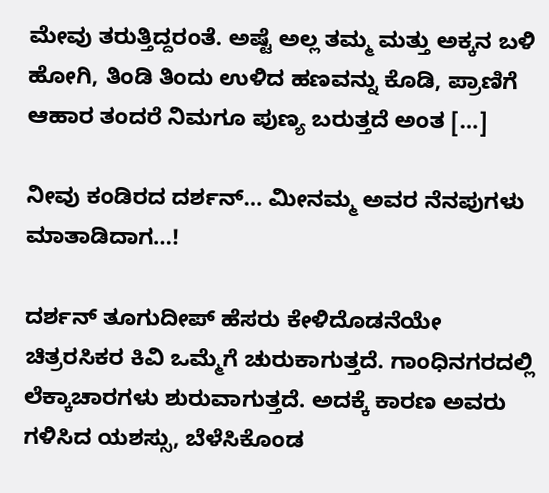ಮೇವು ತರುತ್ತಿದ್ದರಂತೆ. ಅಷ್ಟೆ ಅಲ್ಲ ತಮ್ಮ ಮತ್ತು ಅಕ್ಕನ ಬಳಿ ಹೋಗಿ, ತಿಂಡಿ ತಿಂದು ಉಳಿದ ಹಣವನ್ನು ಕೊಡಿ, ಪ್ರಾಣಿಗೆ ಆಹಾರ ತಂದರೆ ನಿಮಗೂ ಪುಣ್ಯ ಬರುತ್ತದೆ ಅಂತ […]

ನೀವು ಕಂಡಿರದ ದರ್ಶನ್… ಮೀನಮ್ಮ ಅವರ ನೆನಪುಗಳು ಮಾತಾಡಿದಾಗ…!

ದರ್ಶನ್ ತೂಗುದೀಪ್ ಹೆಸರು ಕೇಳಿದೊಡನೆಯೇ ಚಿತ್ರರಸಿಕರ ಕಿವಿ ಒಮ್ಮೆಗೆ ಚುರುಕಾಗುತ್ತದೆ. ಗಾಂಧಿನಗರದಲ್ಲಿ ಲೆಕ್ಕಾಚಾರಗಳು ಶುರುವಾಗುತ್ತದೆ. ಅದಕ್ಕೆ ಕಾರಣ ಅವರು ಗಳಿಸಿದ ಯಶಸ್ಸು, ಬೆಳೆಸಿಕೊಂಡ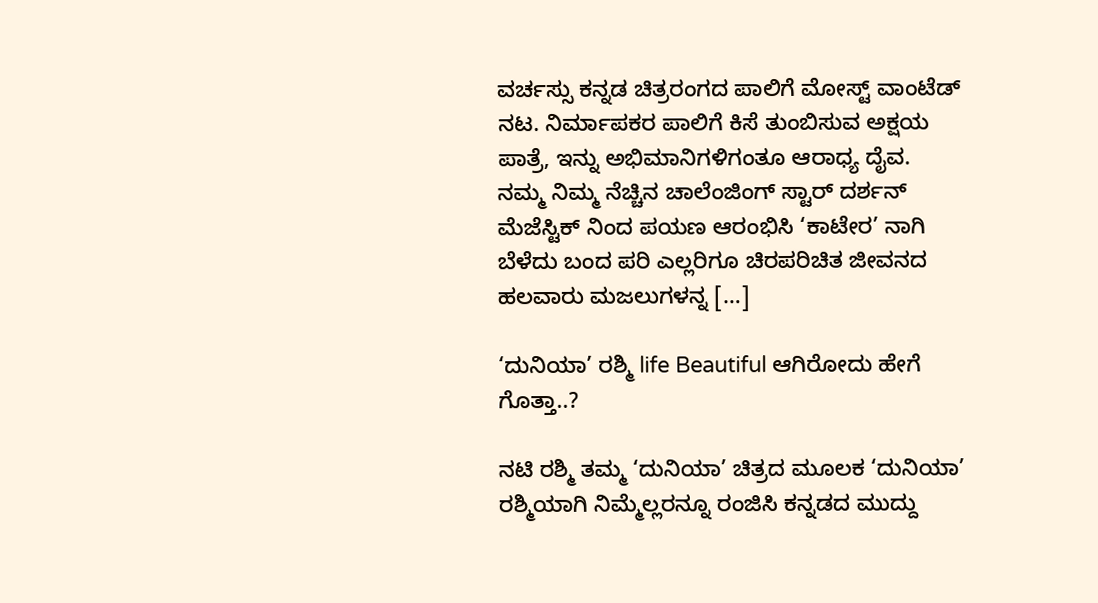ವರ್ಚಸ್ಸು ಕನ್ನಡ ಚಿತ್ರರಂಗದ ಪಾಲಿಗೆ ಮೋಸ್ಟ್ ವಾಂಟೆಡ್ ನಟ. ನಿರ್ಮಾಪಕರ ಪಾಲಿಗೆ ಕಿಸೆ ತುಂಬಿಸುವ ಅಕ್ಷಯ ಪಾತ್ರೆ, ಇನ್ನು ಅಭಿಮಾನಿಗಳಿಗಂತೂ ಆರಾಧ್ಯ ದೈವ.   ನಮ್ಮ ನಿಮ್ಮ ನೆಚ್ಚಿನ ಚಾಲೆಂಜಿಂಗ್ ಸ್ಟಾರ್ ದರ್ಶನ್ ಮೆಜೆಸ್ಟಿಕ್ ನಿಂದ ಪಯಣ ಆರಂಭಿಸಿ ‘ಕಾಟೇರ’ ನಾಗಿ ಬೆಳೆದು ಬಂದ ಪರಿ ಎಲ್ಲರಿಗೂ ಚಿರಪರಿಚಿತ ಜೀವನದ ಹಲವಾರು ಮಜಲುಗಳನ್ನ […]

‘ದುನಿಯಾ’ ರಶ್ಮಿ life Beautiful ಆಗಿರೋದು ಹೇಗೆ ಗೊತ್ತಾ..?

ನಟಿ ರಶ್ಮಿ ತಮ್ಮ ‘ದುನಿಯಾ’ ಚಿತ್ರದ ಮೂಲಕ ‘ದುನಿಯಾ’ ರಶ್ಮಿಯಾಗಿ ನಿಮ್ಮೆಲ್ಲರನ್ನೂ ರಂಜಿಸಿ ಕನ್ನಡದ ಮುದ್ದು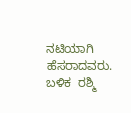ನಟಿಯಾಗಿ ಹೆಸರಾದವರು. ಬಳಿಕ  ರಶ್ಮಿ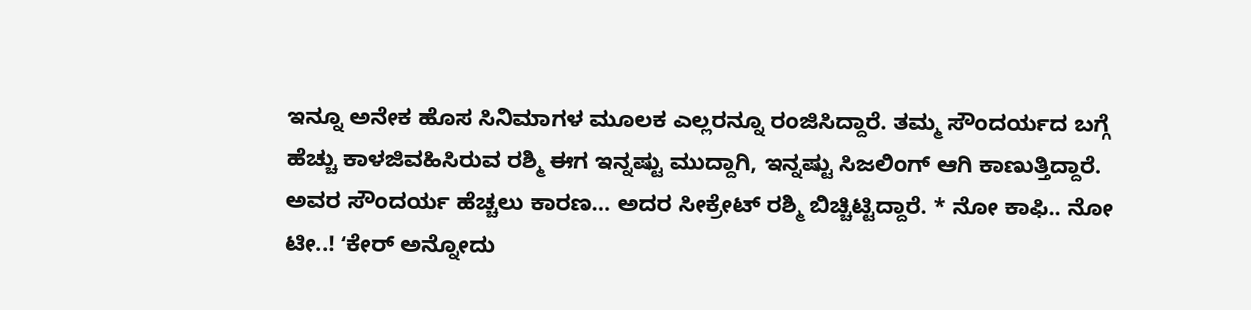ಇನ್ನೂ ಅನೇಕ ಹೊಸ ಸಿನಿಮಾಗಳ ಮೂಲಕ ಎಲ್ಲರನ್ನೂ ರಂಜಿಸಿದ್ದಾರೆ. ತಮ್ಮ ಸೌಂದರ್ಯದ ಬಗ್ಗೆ ಹೆಚ್ಚು ಕಾಳಜಿವಹಿಸಿರುವ ರಶ್ಮಿ ಈಗ ಇನ್ನಷ್ಟು ಮುದ್ದಾಗಿ, ಇನ್ನಷ್ಟು ಸಿಜಲಿಂಗ್ ಆಗಿ ಕಾಣುತ್ತಿದ್ದಾರೆ. ಅವರ ಸೌಂದರ್ಯ ಹೆಚ್ಚಲು ಕಾರಣ… ಅದರ ಸೀಕ್ರೇಟ್ ರಶ್ಮಿ ಬಿಚ್ಚಿಟ್ಟಿದ್ದಾರೆ. * ನೋ ಕಾಫಿ.. ನೋ ಟೀ..! ʻಕೇರ್ ಅನ್ನೋದು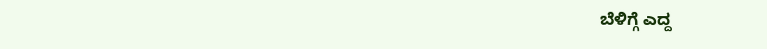ಬೆಳಿಗ್ಗೆ ಎದ್ದ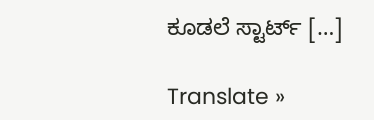ಕೂಡಲೆ ಸ್ಟಾರ್ಟ್ […]

Translate »